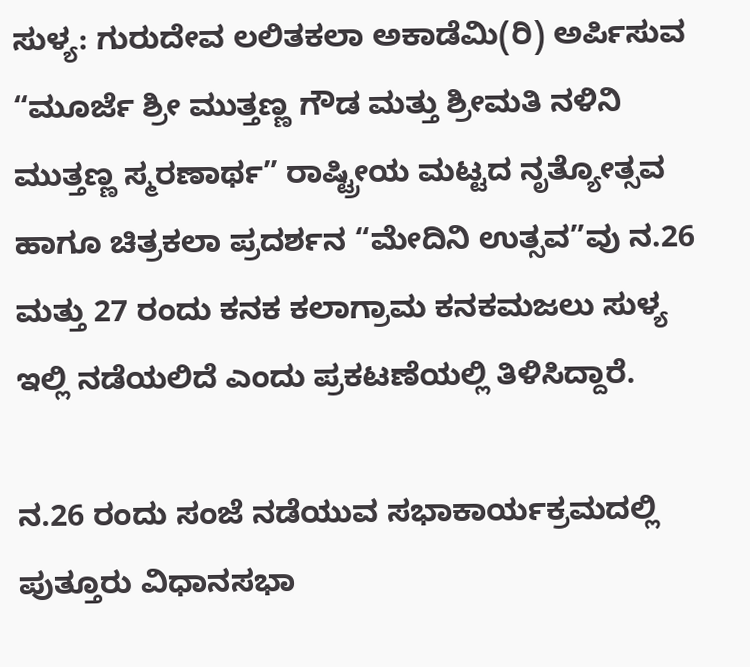ಸುಳ್ಯ: ಗುರುದೇವ ಲಲಿತಕಲಾ ಅಕಾಡೆಮಿ(ರಿ) ಅರ್ಪಿಸುವ “ಮೂರ್ಜೆ ಶ್ರೀ ಮುತ್ತಣ್ಣ ಗೌಡ ಮತ್ತು ಶ್ರೀಮತಿ ನಳಿನಿ ಮುತ್ತಣ್ಣ ಸ್ಮರಣಾರ್ಥ” ರಾಷ್ಟ್ರೀಯ ಮಟ್ಟದ ನೃತ್ಯೋತ್ಸವ ಹಾಗೂ ಚಿತ್ರಕಲಾ ಪ್ರದರ್ಶನ “ಮೇದಿನಿ ಉತ್ಸವ”ವು ನ.26 ಮತ್ತು 27 ರಂದು ಕನಕ ಕಲಾಗ್ರಾಮ ಕನಕಮಜಲು ಸುಳ್ಯ ಇಲ್ಲಿ ನಡೆಯಲಿದೆ ಎಂದು ಪ್ರಕಟಣೆಯಲ್ಲಿ ತಿಳಿಸಿದ್ದಾರೆ.

ನ.26 ರಂದು ಸಂಜೆ ನಡೆಯುವ ಸಭಾಕಾರ್ಯಕ್ರಮದಲ್ಲಿ ಪುತ್ತೂರು ವಿಧಾನಸಭಾ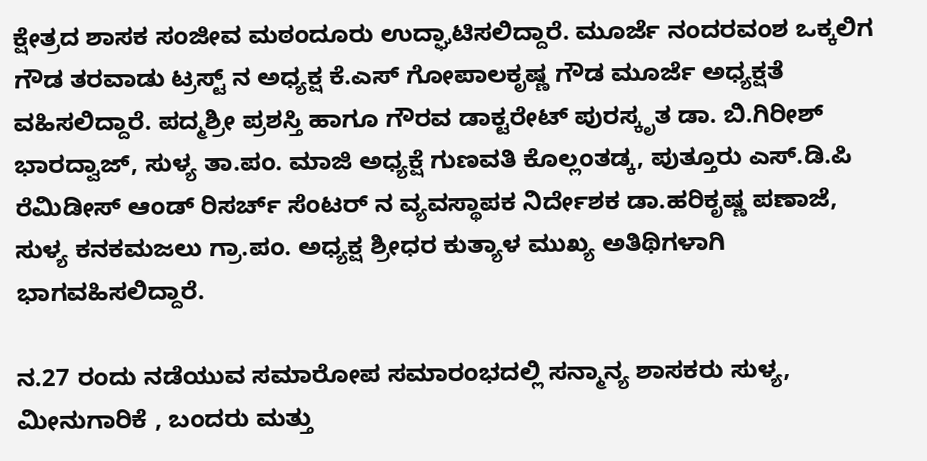ಕ್ಷೇತ್ರದ ಶಾಸಕ ಸಂಜೀವ ಮಠಂದೂರು ಉದ್ಘಾಟಿಸಲಿದ್ದಾರೆ. ಮೂರ್ಜೆ ನಂದರವಂಶ ಒಕ್ಕಲಿಗ ಗೌಡ ತರವಾಡು ಟ್ರಸ್ಟ್ ನ ಅಧ್ಯಕ್ಷ ಕೆ.ಎಸ್ ಗೋಪಾಲಕೃಷ್ಣ ಗೌಡ ಮೂರ್ಜೆ ಅಧ್ಯಕ್ಷತೆ ವಹಿಸಲಿದ್ದಾರೆ. ಪದ್ಮಶ್ರೀ ಪ್ರಶಸ್ತಿ ಹಾಗೂ ಗೌರವ ಡಾಕ್ಟರೇಟ್ ಪುರಸ್ಕೃತ ಡಾ. ಬಿ.ಗಿರೀಶ್ ಭಾರದ್ವಾಜ್, ಸುಳ್ಯ ತಾ.ಪಂ. ಮಾಜಿ ಅಧ್ಯಕ್ಷೆ ಗುಣವತಿ ಕೊಲ್ಲಂತಡ್ಕ, ಪುತ್ತೂರು ಎಸ್.ಡಿ.ಪಿ ರೆಮಿಡೀಸ್ ಆಂಡ್ ರಿಸರ್ಚ್ ಸೆಂಟರ್ ನ ವ್ಯವಸ್ಥಾಪಕ ನಿರ್ದೇಶಕ ಡಾ.ಹರಿಕೃಷ್ಣ ಪಣಾಜೆ, ಸುಳ್ಯ ಕನಕಮಜಲು ಗ್ರಾ.ಪಂ. ಅಧ್ಯಕ್ಷ ಶ್ರೀಧರ ಕುತ್ಯಾಳ ಮುಖ್ಯ ಅತಿಥಿಗಳಾಗಿ ಭಾಗವಹಿಸಲಿದ್ದಾರೆ.

ನ.27 ರಂದು ನಡೆಯುವ ಸಮಾರೋಪ ಸಮಾರಂಭದಲ್ಲಿ ಸನ್ಮಾನ್ಯ ಶಾಸಕರು ಸುಳ್ಯ, ಮೀನುಗಾರಿಕೆ , ಬಂದರು ಮತ್ತು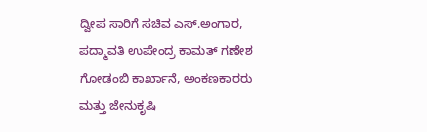ದ್ವೀಪ ಸಾರಿಗೆ ಸಚಿವ ಎಸ್.ಅಂಗಾರ, ಪದ್ಮಾವತಿ ಉಪೇಂದ್ರ ಕಾಮತ್ ಗಣೇಶ ಗೋಡಂಬಿ ಕಾರ್ಖಾನೆ, ಅಂಕಣಕಾರರು ಮತ್ತು ಜೇನುಕೃಷಿ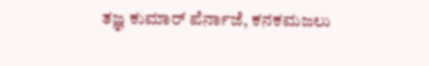ತಜ್ಞ ಕುಮಾರ್ ಪೆರ್ನಾಜೆ, ಕನಕಮಜಲು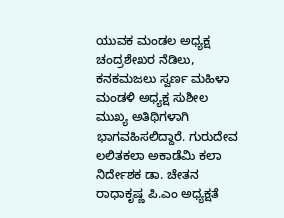ಯುವಕ ಮಂಡಲ ಅಧ್ಯಕ್ಷ ಚಂದ್ರಶೇಖರ ನೆಡಿಲು, ಕನಕಮಜಲು ಸ್ವರ್ಣ ಮಹಿಳಾ ಮಂಡಳಿ ಅಧ್ಯಕ್ಷ ಸುಶೀಲ ಮುಖ್ಯ ಅತಿಥಿಗಳಾಗಿ ಭಾಗವಹಿಸಲಿದ್ದಾರೆ. ಗುರುದೇವ ಲಲಿತಕಲಾ ಅಕಾಡೆಮಿ ಕಲಾ ನಿರ್ದೇಶಕ ಡಾ. ಚೇತನ ರಾಧಾಕೃಷ್ಣ ಪಿ.ಎಂ ಅಧ್ಯಕ್ಷತೆ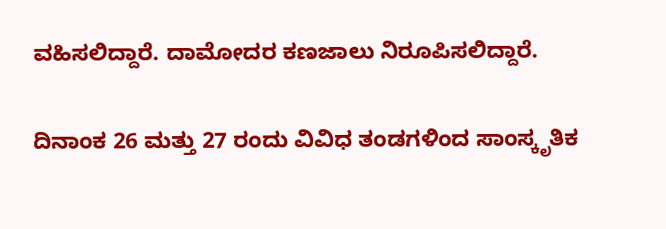ವಹಿಸಲಿದ್ದಾರೆ. ದಾಮೋದರ ಕಣಜಾಲು ನಿರೂಪಿಸಲಿದ್ದಾರೆ.

ದಿನಾಂಕ 26 ಮತ್ತು 27 ರಂದು ವಿವಿಧ ತಂಡಗಳಿಂದ ಸಾಂಸ್ಕೃತಿಕ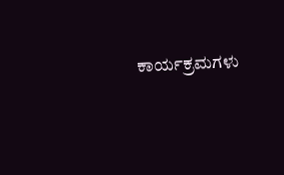ಕಾರ್ಯಕ್ರಮಗಳು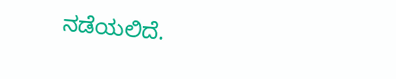ನಡೆಯಲಿದೆ.